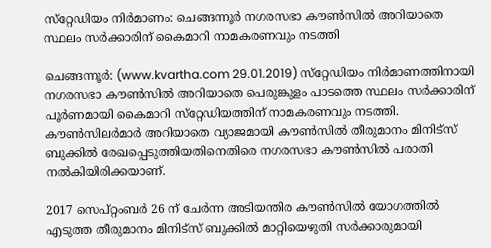സ്‌റ്റേഡിയം നിര്‍മാണം: ചെങ്ങന്നൂര്‍ നഗരസഭാ കൗണ്‍സില്‍ അറിയാതെ സ്ഥലം സര്‍ക്കാരിന് കൈമാറി നാമകരണവും നടത്തി

ചെങ്ങന്നൂര്‍: (www.kvartha.com 29.01.2019) സ്‌റ്റേഡിയം നിര്‍മാണത്തിനായി നഗരസഭാ കൗണ്‍സില്‍ അറിയാതെ പെരുങ്കുളം പാടത്തെ സ്ഥലം സര്‍ക്കാരിന് പൂര്‍ണമായി കൈമാറി സ്‌റ്റേഡിയത്തിന് നാമകരണവും നടത്തി. കൗണ്‍സിലര്‍മാര്‍ അറിയാതെ വ്യാജമായി കൗണ്‍സില്‍ തീരുമാനം മിനിട്‌സ് ബുക്കില്‍ രേഖപ്പെടുത്തിയതിനെതിരെ നഗരസഭാ കൗണ്‍സില്‍ പരാതി നല്‍കിയിരിക്കയാണ്.

2017 സെപ്റ്റംബര്‍ 26 ന് ചേര്‍ന്ന അടിയന്തിര കൗണ്‍സില്‍ യോഗത്തില്‍ എടുത്ത തീരുമാനം മിനിട്‌സ് ബുക്കില്‍ മാറ്റിയെഴുതി സര്‍ക്കാരുമായി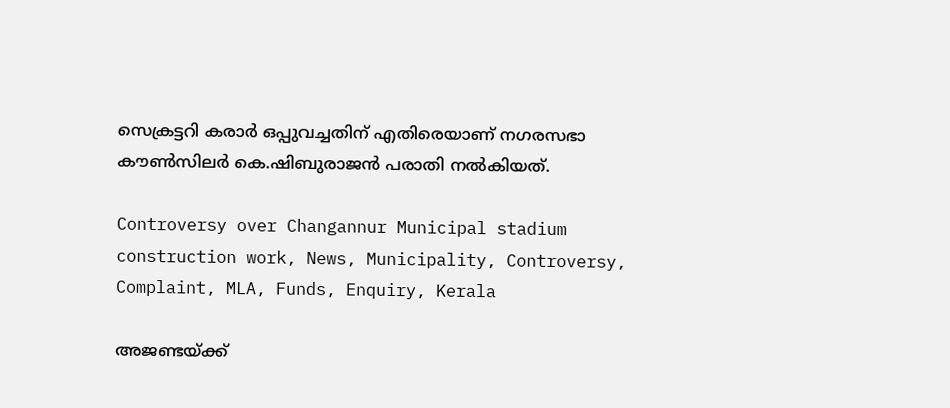സെക്രട്ടറി കരാര്‍ ഒപ്പുവച്ചതിന് എതിരെയാണ് നഗരസഭാ കൗണ്‍സിലര്‍ കെ.ഷിബുരാജന്‍ പരാതി നല്‍കിയത്.

Controversy over Changannur Municipal stadium construction work, News, Municipality, Controversy, Complaint, MLA, Funds, Enquiry, Kerala

അജണ്ടയ്ക്ക്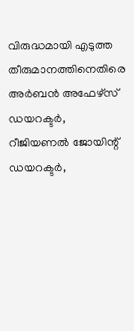വിരുദ്ധമായി എടുത്ത തീരുമാനത്തിനെതിരെ അര്‍ബന്‍ അഫേഴ്‌സ് ഡയറക്ടര്‍, റീജിയണല്‍ ജോയിന്റ് ഡയറക്ടര്‍,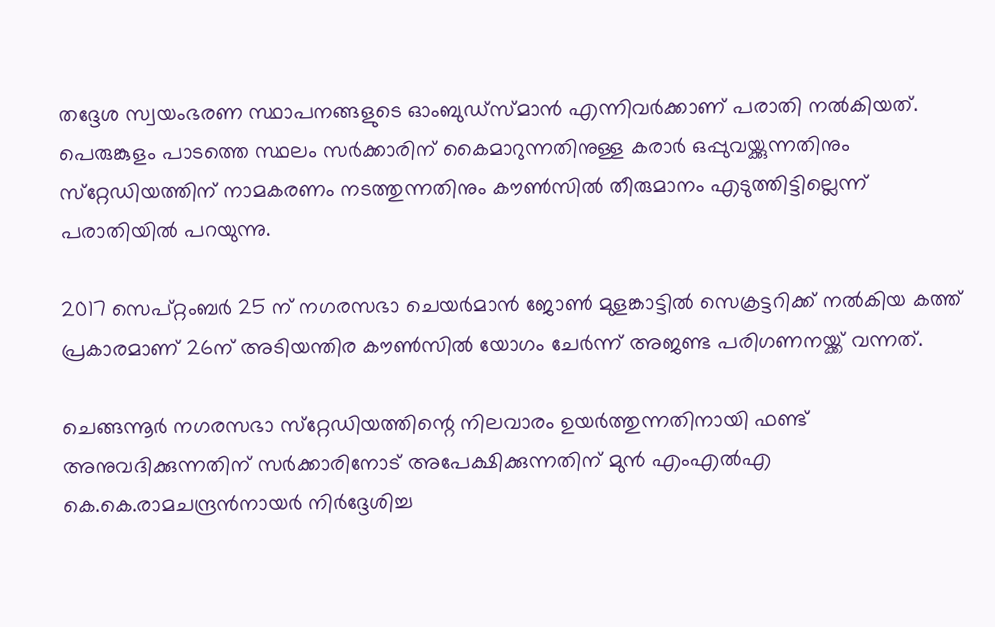തദ്ദേശ സ്വയംഭരണ സ്ഥാപനങ്ങളുടെ ഓംബുഡ്‌സ്മാന്‍ എന്നിവര്‍ക്കാണ് പരാതി നല്‍കിയത്. പെരുങ്കുളം പാടത്തെ സ്ഥലം സര്‍ക്കാരിന് കൈമാറുന്നതിനുള്ള കരാര്‍ ഒപ്പുവയ്ക്കുന്നതിനും സ്‌റ്റേഡിയത്തിന് നാമകരണം നടത്തുന്നതിനും കൗണ്‍സില്‍ തീരുമാനം എടുത്തിട്ടില്ലെന്ന് പരാതിയില്‍ പറയുന്നു.

2017 സെപ്റ്റംബര്‍ 25 ന് നഗരസഭാ ചെയര്‍മാന്‍ ജോണ്‍ മുളങ്കാട്ടില്‍ സെക്രട്ടറിക്ക് നല്‍കിയ കത്ത് പ്രകാരമാണ് 26ന് അടിയന്തിര കൗണ്‍സില്‍ യോഗം ചേര്‍ന്ന് അജണ്ട പരിഗണനയ്ക്ക് വന്നത്.

ചെങ്ങന്നൂര്‍ നഗരസഭാ സ്‌റ്റേഡിയത്തിന്റെ നിലവാരം ഉയര്‍ത്തുന്നതിനായി ഫണ്ട് അനുവദിക്കുന്നതിന് സര്‍ക്കാരിനോട് അപേക്ഷിക്കുന്നതിന് മുന്‍ എംഎല്‍എ കെ.കെ.രാമചന്ദ്രന്‍നായര്‍ നിര്‍ദ്ദേശിച്ച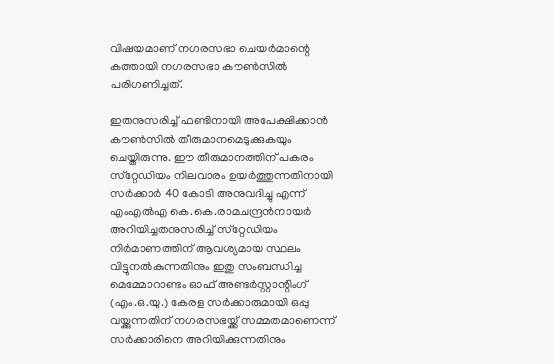വിഷയമാണ് നഗരസഭാ ചെയര്‍മാന്റെ കത്തായി നഗരസഭാ കൗണ്‍സില്‍ പരിഗണിച്ചത്.

ഇതനുസരിച്ച് ഫണ്ടിനായി അപേക്ഷിക്കാന്‍ കൗണ്‍സില്‍ തീരുമാനമെടുക്കുകയും ചെയ്തിരുന്നു. ഈ തീരുമാനത്തിന് പകരം സ്‌റ്റേഡിയം നിലവാരം ഉയര്‍ത്തുന്നതിനായി സര്‍ക്കാര്‍ 40 കോടി അനുവദിച്ചു എന്ന് എംഎല്‍എ കെ.കെ.രാമചന്ദ്രന്‍നായര്‍ അറിയിച്ചതനുസരിച്ച് സ്‌റ്റേഡിയം നിര്‍മാണത്തിന് ആവശ്യമായ സ്ഥലം വിട്ടുനല്‍കുന്നതിനും ഇതു സംബന്ധിച്ച മെമ്മോറാണ്ടം ഓഫ് അണ്ടര്‍സ്റ്റാന്റിംഗ് (എം.ഒ.യു.) കേരള സര്‍ക്കാരുമായി ഒപ്പു വയ്ക്കുന്നതിന് നഗരസഭയ്ക്ക് സമ്മതമാണെന്ന് സര്‍ക്കാരിനെ അറിയിക്കുന്നതിനും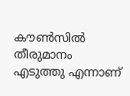കൗണ്‍സില്‍ തീരുമാനം എടുത്തു എന്നാണ്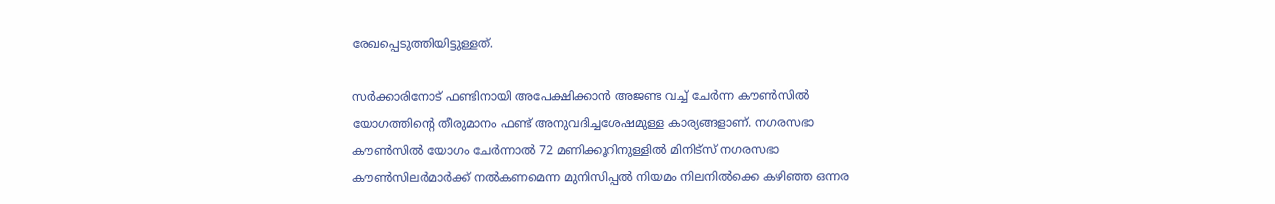രേഖപ്പെടുത്തിയിട്ടുള്ളത്.

സര്‍ക്കാരിനോട് ഫണ്ടിനായി അപേക്ഷിക്കാന്‍ അജണ്ട വച്ച് ചേര്‍ന്ന കൗണ്‍സില്‍ യോഗത്തിന്റെ തീരുമാനം ഫണ്ട് അനുവദിച്ചശേഷമുള്ള കാര്യങ്ങളാണ്. നഗരസഭാ കൗണ്‍സില്‍ യോഗം ചേര്‍ന്നാല്‍ 72 മണിക്കൂറിനുള്ളില്‍ മിനിട്‌സ് നഗരസഭാ കൗണ്‍സിലര്‍മാര്‍ക്ക് നല്‍കണമെന്ന മുനിസിപ്പല്‍ നിയമം നിലനില്‍ക്കെ കഴിഞ്ഞ ഒന്നര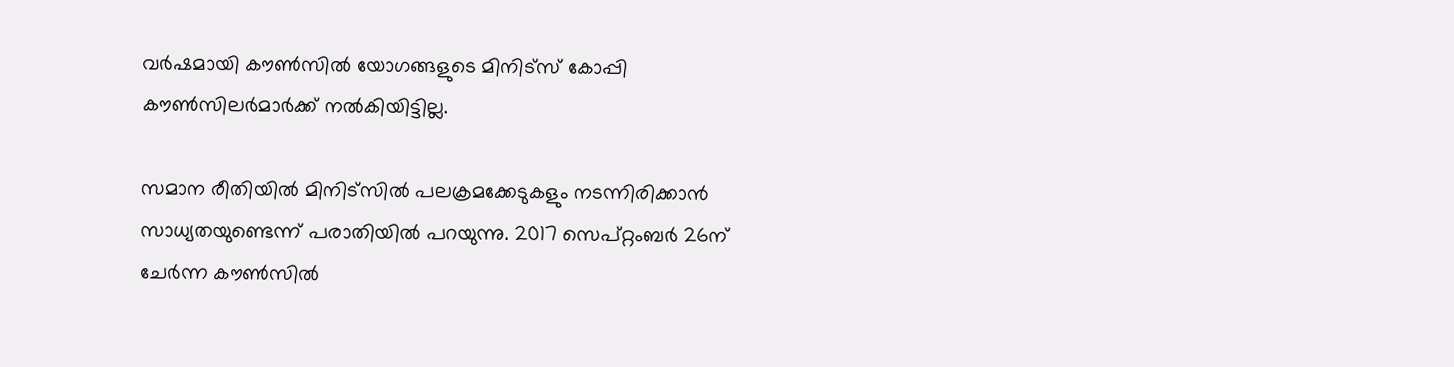വര്‍ഷമായി കൗണ്‍സില്‍ യോഗങ്ങളുടെ മിനിട്‌സ് കോപ്പി കൗണ്‍സിലര്‍മാര്‍ക്ക് നല്‍കിയിട്ടില്ല.

സമാന രീതിയില്‍ മിനിട്‌സില്‍ പലക്രമക്കേടുകളും നടന്നിരിക്കാന്‍ സാധ്യതയുണ്ടെന്ന് പരാതിയില്‍ പറയുന്നു. 2017 സെപ്റ്റംബര്‍ 26ന് ചേര്‍ന്ന കൗണ്‍സില്‍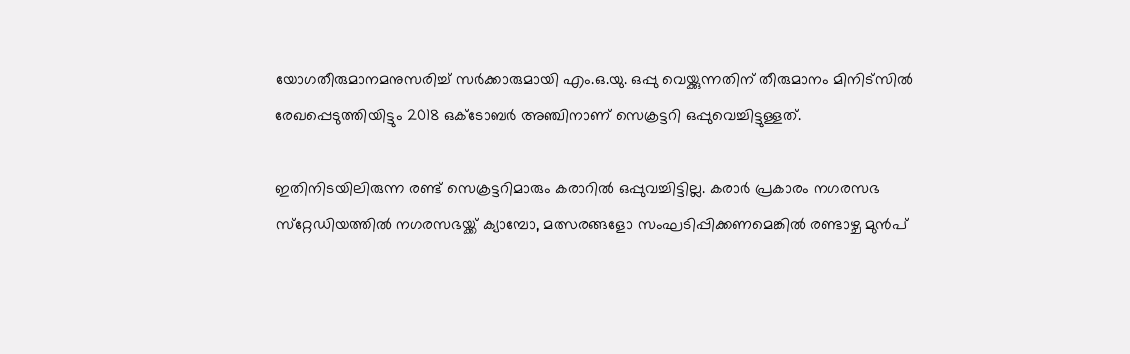യോഗതീരുമാനമനുസരിച്ച് സര്‍ക്കാരുമായി എം.ഒ.യു. ഒപ്പു വെയ്ക്കുന്നതിന് തീരുമാനം മിനിട്‌സില്‍ രേഖപ്പെടുത്തിയിട്ടും 2018 ഒക്ടോബര്‍ അഞ്ചിനാണ് സെക്രട്ടറി ഒപ്പുവെച്ചിട്ടുള്ളത്.

ഇതിനിടയിലിരുന്ന രണ്ട് സെക്രട്ടറിമാരും കരാറില്‍ ഒപ്പുവച്ചിട്ടില്ല. കരാര്‍ പ്രകാരം നഗരസഭ സ്‌റ്റേഡിയത്തില്‍ നഗരസഭയ്ക്ക് ക്യാമ്പോ, മത്സരങ്ങളോ സംഘടിപ്പിക്കണമെങ്കില്‍ രണ്ടാഴ്ച മുന്‍പ്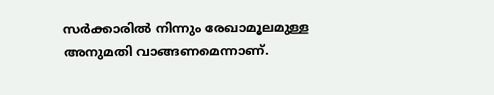സര്‍ക്കാരില്‍ നിന്നും രേഖാമൂലമുള്ള അനുമതി വാങ്ങണമെന്നാണ്.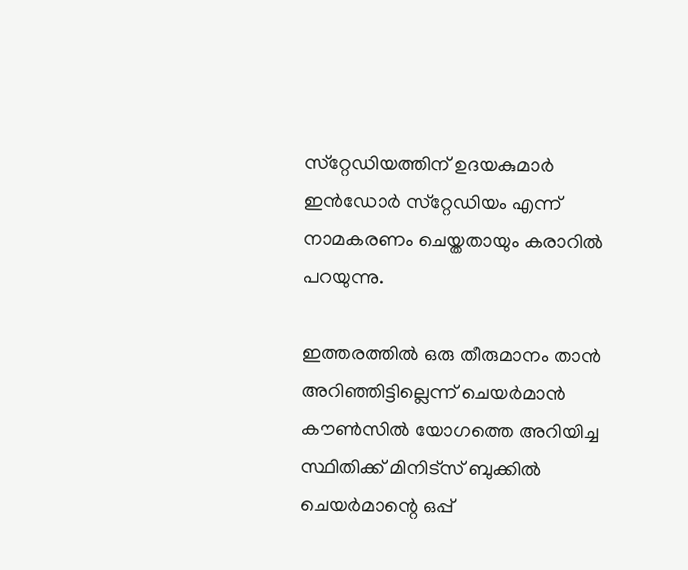സ്‌റ്റേഡിയത്തിന് ഉദയകുമാര്‍ ഇന്‍ഡോര്‍ സ്‌റ്റേഡിയം എന്ന് നാമകരണം ചെയ്തതായും കരാറില്‍ പറയുന്നു.

ഇത്തരത്തില്‍ ഒരു തീരുമാനം താന്‍ അറിഞ്ഞിട്ടില്ലെന്ന് ചെയര്‍മാന്‍ കൗണ്‍സില്‍ യോഗത്തെ അറിയിച്ച സ്ഥിതിക്ക് മിനിട്‌സ് ബുക്കില്‍ ചെയര്‍മാന്റെ ഒപ്പ്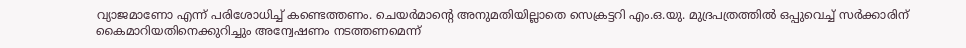വ്യാജമാണോ എന്ന് പരിശോധിച്ച് കണ്ടെത്തണം. ചെയര്‍മാന്റെ അനുമതിയില്ലാതെ സെക്രട്ടറി എം.ഒ.യു. മുദ്രപത്രത്തില്‍ ഒപ്പുവെച്ച് സര്‍ക്കാരിന് കൈമാറിയതിനെക്കുറിച്ചും അന്വേഷണം നടത്തണമെന്ന്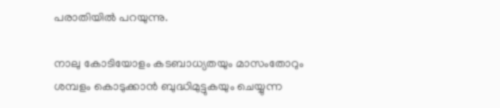പരാതിയില്‍ പറയുന്നു.

നാലു കോടിയോളം കടബാധ്യതയും മാസംതോറും ശമ്പളം കൊടുക്കാന്‍ ബുദ്ധിമുട്ടുകയും ചെയ്യുന്ന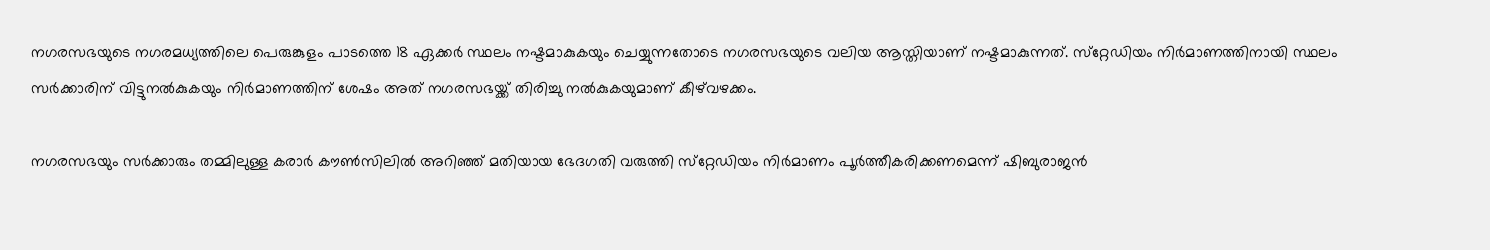നഗരസഭയുടെ നഗരമധ്യത്തിലെ പെരുങ്കുളം പാടത്തെ 18 ഏക്കര്‍ സ്ഥലം നഷ്ടമാകുകയും ചെയ്യുന്നതോടെ നഗരസഭയുടെ വലിയ ആസ്തിയാണ് നഷ്ടമാകുന്നത്. സ്‌റ്റേഡിയം നിര്‍മാണത്തിനായി സ്ഥലം സര്‍ക്കാരിന് വിട്ടുനല്‍കുകയും നിര്‍മാണത്തിന് ശേഷം അത് നഗരസഭയ്ക്ക് തിരിച്ചു നല്‍കുകയുമാണ് കീഴ്‌വഴക്കം.

നഗരസഭയും സര്‍ക്കാരും തമ്മിലുള്ള കരാര്‍ കൗണ്‍സിലില്‍ അറിഞ്ഞ് മതിയായ ഭേദഗതി വരുത്തി സ്‌റ്റേഡിയം നിര്‍മാണം പൂര്‍ത്തീകരിക്കണമെന്ന് ഷിബുരാജന്‍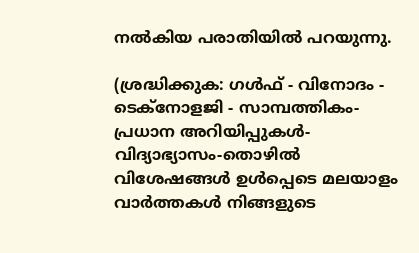നല്‍കിയ പരാതിയില്‍ പറയുന്നു.

(ശ്രദ്ധിക്കുക: ഗൾഫ് - വിനോദം - ടെക്നോളജി - സാമ്പത്തികം- പ്രധാന അറിയിപ്പുകൾ-വിദ്യാഭ്യാസം-തൊഴിൽ വിശേഷങ്ങൾ ഉൾപ്പെടെ മലയാളം വാർത്തകൾ നിങ്ങളുടെ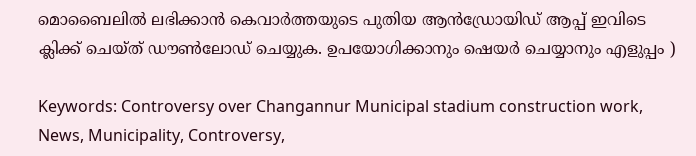മൊബൈലിൽ ലഭിക്കാൻ കെവാർത്തയുടെ പുതിയ ആൻഡ്രോയിഡ് ആപ്പ് ഇവിടെ ക്ലിക്ക് ചെയ്ത് ഡൗൺലോഡ് ചെയ്യുക. ഉപയോഗിക്കാനും ഷെയർ ചെയ്യാനും എളുപ്പം )

Keywords: Controversy over Changannur Municipal stadium construction work, News, Municipality, Controversy,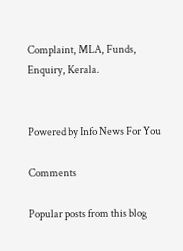Complaint, MLA, Funds, Enquiry, Kerala.


Powered by Info News For You

Comments

Popular posts from this blog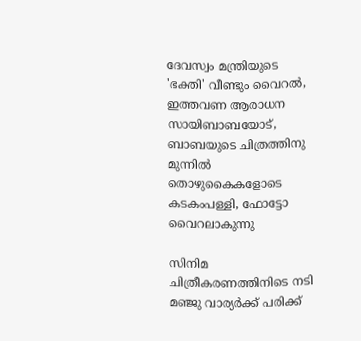ദേവസ്വം മന്ത്രിയുടെ 'ഭക്തി' വീണ്ടും വൈറല്‍, ഇത്തവണ ആരാധന സായിബാബയോട്, ബാബയുടെ ചിത്രത്തിനു മുന്നില്‍ തൊഴുകൈകളോടെ കടകംപള്ളി, ഫോട്ടോ വൈറലാകുന്നു

സിനിമ ചിത്രീകരണത്തിനിടെ നടി മഞ്ജു വാര്യര്‍ക്ക് പരിക്ക്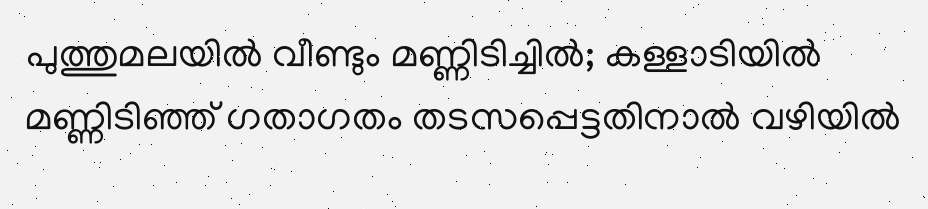പുത്തുമലയില്‍ വീണ്ടും മണ്ണിടിച്ചില്‍; കള്ളാടിയില്‍ മണ്ണിടിഞ്ഞ് ഗതാഗതം തടസപ്പെട്ടതിനാല്‍ വഴിയില്‍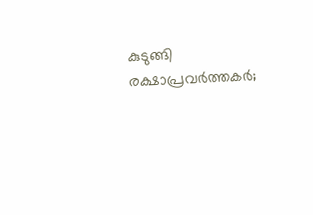കുടുങ്ങി രക്ഷാപ്രവര്‍ത്തകര്‍;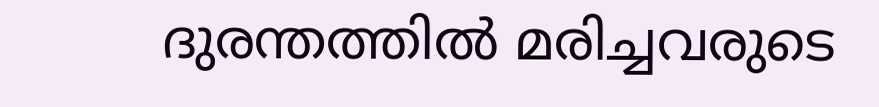ദുരന്തത്തില്‍ മരിച്ചവരുടെ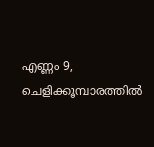എണ്ണം 9, ചെളിക്കൂമ്പാരത്തില്‍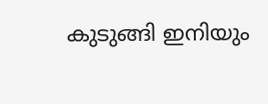കുടുങ്ങി ഇനിയും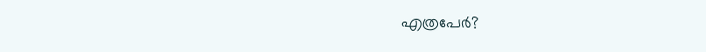എത്രപേര്‍?